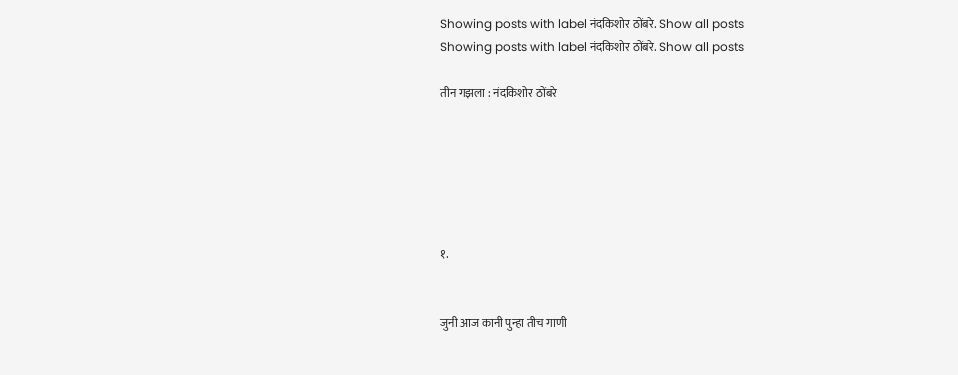Showing posts with label नंदकिशोर ठोंबरे. Show all posts
Showing posts with label नंदकिशोर ठोंबरे. Show all posts

तीन गझला : नंदकिशोर ठोंबरे






१.


जुनी आज कानी पुन्हा तीच गाणी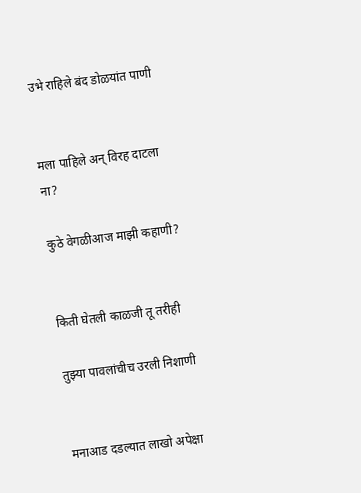उभे राहिले बंद डोळयांत पाणी


मला पाहिले अन् विरह दाटला ना?

कुठे वेगळीआज माझी कहाणी?


किती घेतली काळजी तू तरीही

तुझ्या पावलांचीच उरली निशाणी


मनाआड दडल्यात लाखो अपेक्षा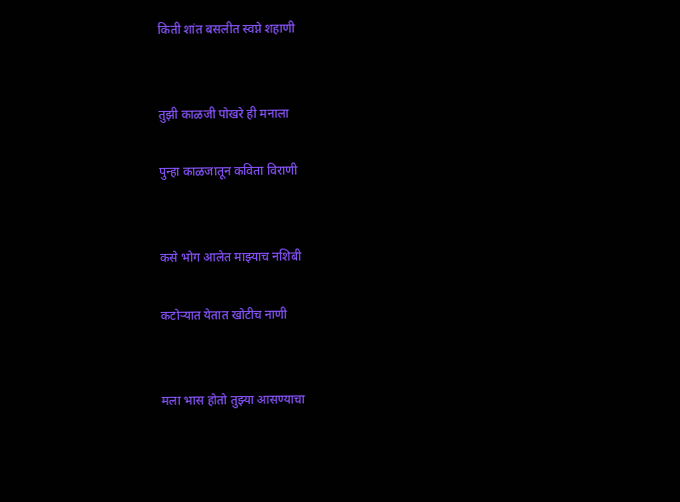किती शांत बसलीत स्वप्ने शहाणी


तुझी काळजी पोखरे ही मनाला

पुन्हा काळजातून कविता विराणी


कसे भोग आलेत माझ्याच नशिबी

कटोऱ्यात येतात खोटीच नाणी


मला भास होतो तुझ्या आसण्याचा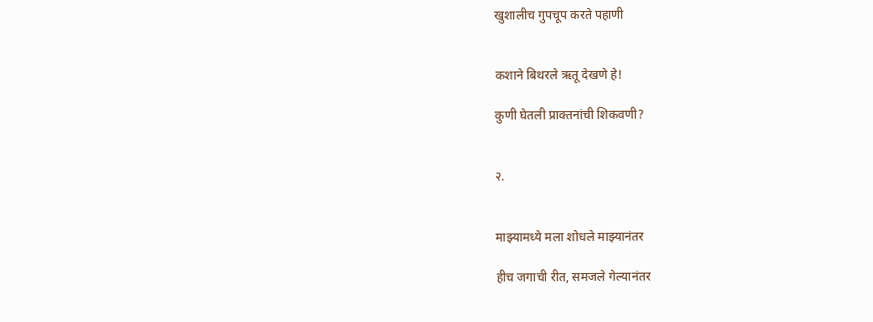खुशालीच गुपचूप करते पहाणी


कशाने बिथरले ऋतू देखणे हे!

कुणी घेतली प्राक्तनांची शिकवणी?


२.


माझ्यामध्ये मला शोधले माझ्यानंतर

हीच जगाची रीत, समजले गेल्यानंतर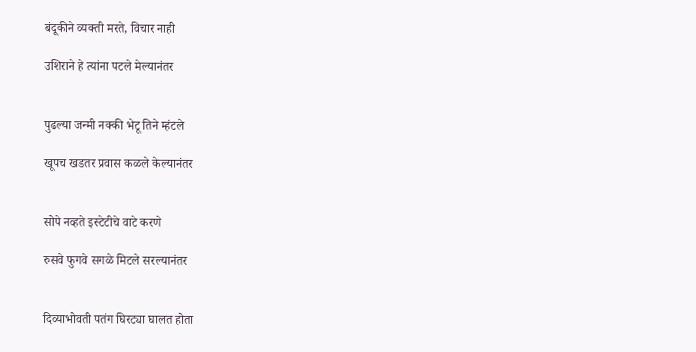बंदूकीने व्यक्ती मरते, विचार नाही

उशिराने हे त्यांना पटले मेल्यानंतर


पुढल्या जन्मी नक्की भेटू तिने म्हंटले

खूपच खडतर प्रवास कळले केल्यानंतर


सोपे नव्हते इस्टेटीचे वाटे करणे

रुसवे फुगवे सगळे मिटले सरल्यानंतर


दिव्याभोवती पतंग घिरट्या घालत होता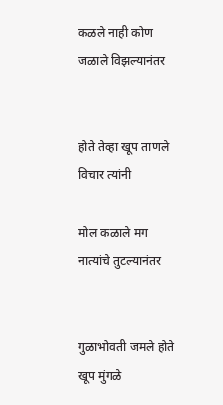कळले नाही कोण जळाले विझल्यानंतर


होते तेव्हा खूप ताणले विचार त्यांनी

मोल कळाले मग नात्यांचे तुटल्यानंतर


गुळाभोवती जमले होते खूप मुंगळे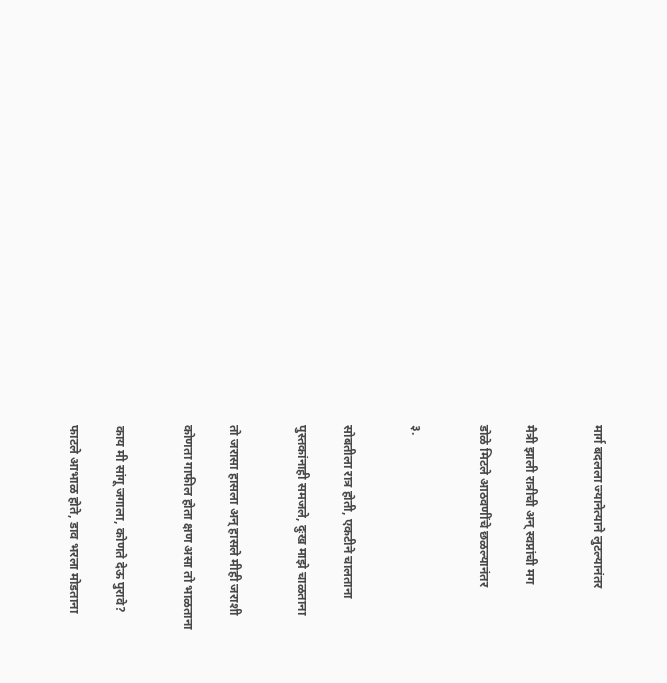मार्ग बदलला ज्यानेत्याने लुटल्यानंतर


मैत्री झाली रात्रीची अन् स्वप्नांची मग

डोळे मिटले आठवणींचे छळल्यानंतर


३.


सोबतीला रात्र होती, एकटीने चालताना

पुस्तकांनाही समजले, दुःख माझे चाळताना


तो जरासा हासला अन् हासले मीही जराशी

कोणता गाफील होता क्षण असा तो भाळताना


काय मी सांगू जगाला, कोणते देऊ पुरावे?

फाटले आभाळ होते, डाव भरला मोडताना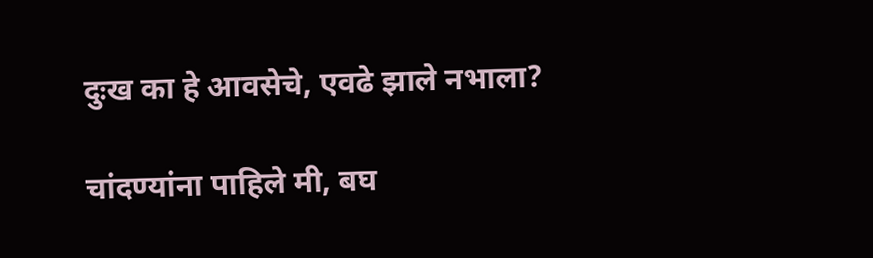दुःख का हे आवसेचे, एवढे झाले नभाला?

चांदण्यांना पाहिले मी, बघ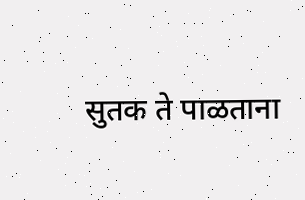सुतक ते पाळताना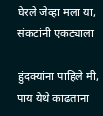घेरले जेव्हा मला या, संकटांनी एकट्याला

हुंदक्यांना पाहिले मी, पाय येथे काढताना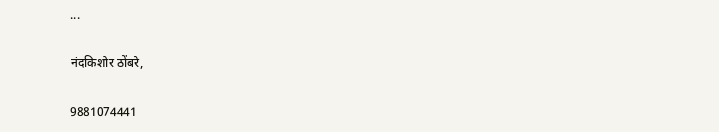...

नंदकिशोर ठोंबरे,

9881074441